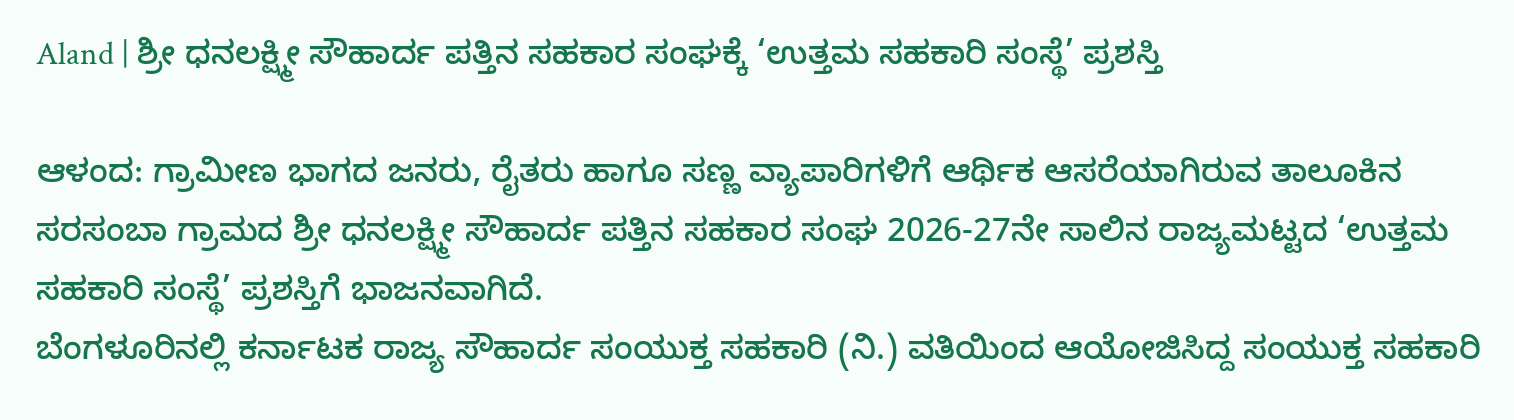Aland | ಶ್ರೀ ಧನಲಕ್ಷ್ಮೀ ಸೌಹಾರ್ದ ಪತ್ತಿನ ಸಹಕಾರ ಸಂಘಕ್ಕೆ ‘ಉತ್ತಮ ಸಹಕಾರಿ ಸಂಸ್ಥೆ’ ಪ್ರಶಸ್ತಿ

ಆಳಂದ: ಗ್ರಾಮೀಣ ಭಾಗದ ಜನರು, ರೈತರು ಹಾಗೂ ಸಣ್ಣ ವ್ಯಾಪಾರಿಗಳಿಗೆ ಆರ್ಥಿಕ ಆಸರೆಯಾಗಿರುವ ತಾಲೂಕಿನ ಸರಸಂಬಾ ಗ್ರಾಮದ ಶ್ರೀ ಧನಲಕ್ಷ್ಮೀ ಸೌಹಾರ್ದ ಪತ್ತಿನ ಸಹಕಾರ ಸಂಘ 2026-27ನೇ ಸಾಲಿನ ರಾಜ್ಯಮಟ್ಟದ ‘ಉತ್ತಮ ಸಹಕಾರಿ ಸಂಸ್ಥೆ’ ಪ್ರಶಸ್ತಿಗೆ ಭಾಜನವಾಗಿದೆ.
ಬೆಂಗಳೂರಿನಲ್ಲಿ ಕರ್ನಾಟಕ ರಾಜ್ಯ ಸೌಹಾರ್ದ ಸಂಯುಕ್ತ ಸಹಕಾರಿ (ನಿ.) ವತಿಯಿಂದ ಆಯೋಜಿಸಿದ್ದ ಸಂಯುಕ್ತ ಸಹಕಾರಿ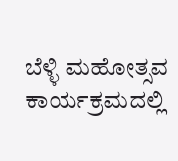ಬೆಳ್ಳಿ ಮಹೋತ್ಸವ ಕಾರ್ಯಕ್ರಮದಲ್ಲಿ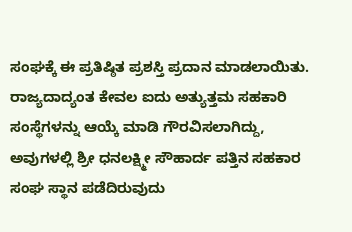ಸಂಘಕ್ಕೆ ಈ ಪ್ರತಿಷ್ಠಿತ ಪ್ರಶಸ್ತಿ ಪ್ರದಾನ ಮಾಡಲಾಯಿತು.
ರಾಜ್ಯದಾದ್ಯಂತ ಕೇವಲ ಐದು ಅತ್ಯುತ್ತಮ ಸಹಕಾರಿ ಸಂಸ್ಥೆಗಳನ್ನು ಆಯ್ಕೆ ಮಾಡಿ ಗೌರವಿಸಲಾಗಿದ್ದು, ಅವುಗಳಲ್ಲಿ ಶ್ರೀ ಧನಲಕ್ಷ್ಮೀ ಸೌಹಾರ್ದ ಪತ್ತಿನ ಸಹಕಾರ ಸಂಘ ಸ್ಥಾನ ಪಡೆದಿರುವುದು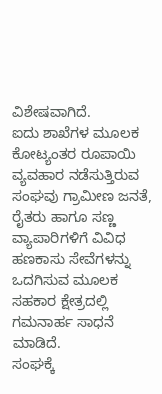ವಿಶೇಷವಾಗಿದೆ.
ಐದು ಶಾಖೆಗಳ ಮೂಲಕ ಕೋಟ್ಯಂತರ ರೂಪಾಯಿ ವ್ಯವಹಾರ ನಡೆಸುತ್ತಿರುವ ಸಂಘವು ಗ್ರಾಮೀಣ ಜನತೆ, ರೈತರು ಹಾಗೂ ಸಣ್ಣ ವ್ಯಾಪಾರಿಗಳಿಗೆ ವಿವಿಧ ಹಣಕಾಸು ಸೇವೆಗಳನ್ನು ಒದಗಿಸುವ ಮೂಲಕ ಸಹಕಾರ ಕ್ಷೇತ್ರದಲ್ಲಿ ಗಮನಾರ್ಹ ಸಾಧನೆ ಮಾಡಿದೆ.
ಸಂಘಕ್ಕೆ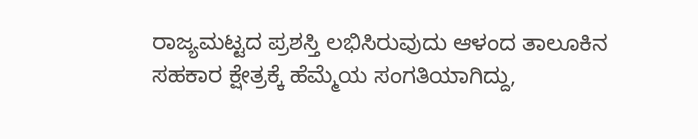ರಾಜ್ಯಮಟ್ಟದ ಪ್ರಶಸ್ತಿ ಲಭಿಸಿರುವುದು ಆಳಂದ ತಾಲೂಕಿನ ಸಹಕಾರ ಕ್ಷೇತ್ರಕ್ಕೆ ಹೆಮ್ಮೆಯ ಸಂಗತಿಯಾಗಿದ್ದು,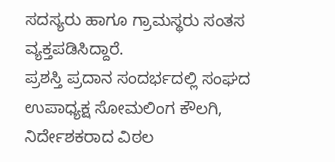ಸದಸ್ಯರು ಹಾಗೂ ಗ್ರಾಮಸ್ಥರು ಸಂತಸ ವ್ಯಕ್ತಪಡಿಸಿದ್ದಾರೆ.
ಪ್ರಶಸ್ತಿ ಪ್ರದಾನ ಸಂದರ್ಭದಲ್ಲಿ ಸಂಘದ ಉಪಾಧ್ಯಕ್ಷ ಸೋಮಲಿಂಗ ಕೌಲಗಿ, ನಿರ್ದೇಶಕರಾದ ವಿಠಲ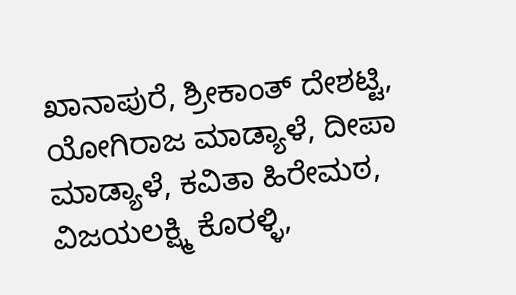ಖಾನಾಪುರೆ, ಶ್ರೀಕಾಂತ್ ದೇಶಟ್ಟಿ, ಯೋಗಿರಾಜ ಮಾಡ್ಯಾಳೆ, ದೀಪಾ ಮಾಡ್ಯಾಳೆ, ಕವಿತಾ ಹಿರೇಮಠ, ವಿಜಯಲಕ್ಷ್ಮಿ ಕೊರಳ್ಳಿ,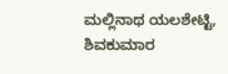ಮಲ್ಲಿನಾಥ ಯಲಶೇಟ್ಟಿ, ಶಿವಕುಮಾರ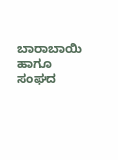ಬಾರಾಬಾಯಿ ಹಾಗೂ ಸಂಘದ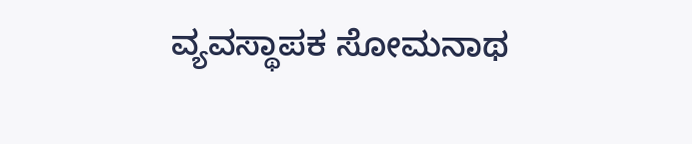ವ್ಯವಸ್ಥಾಪಕ ಸೋಮನಾಥ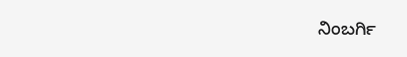ನಿಂಬರ್ಗಿ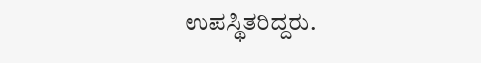ಉಪಸ್ಥಿತರಿದ್ದರು.